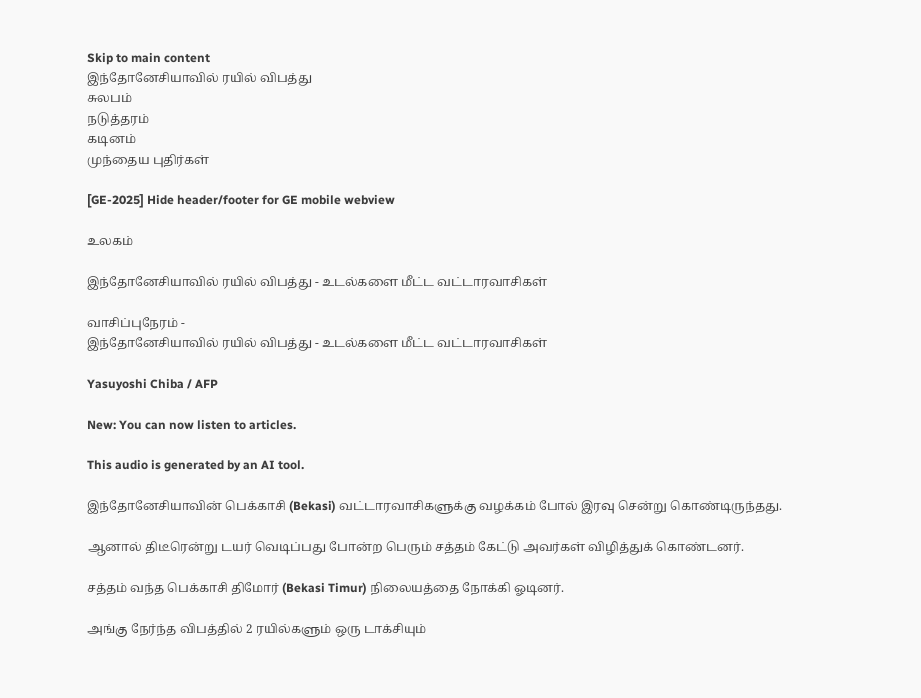Skip to main content
இந்தோனேசியாவில் ரயில் விபத்து
சுலபம்
நடுத்தரம்
கடினம்
முந்தைய புதிர்கள்

[GE-2025] Hide header/footer for GE mobile webview

உலகம்

இந்தோனேசியாவில் ரயில் விபத்து - உடல்களை மீட்ட வட்டாரவாசிகள்

வாசிப்புநேரம் -
இந்தோனேசியாவில் ரயில் விபத்து - உடல்களை மீட்ட வட்டாரவாசிகள்

Yasuyoshi Chiba / AFP

New: You can now listen to articles.

This audio is generated by an AI tool.

இந்தோனேசியாவின் பெக்காசி (Bekasi) வட்டாரவாசிகளுக்கு வழக்கம் போல் இரவு சென்று கொண்டிருந்தது.

ஆனால் திடீரென்று டயர் வெடிப்பது போன்ற பெரும் சத்தம் கேட்டு அவர்கள் விழித்துக் கொண்டனர்.

சத்தம் வந்த பெக்காசி திமோர் (Bekasi Timur) நிலையத்தை நோக்கி ஓடினர்.

அங்கு நேர்ந்த விபத்தில் 2 ரயில்களும் ஒரு டாக்சியும்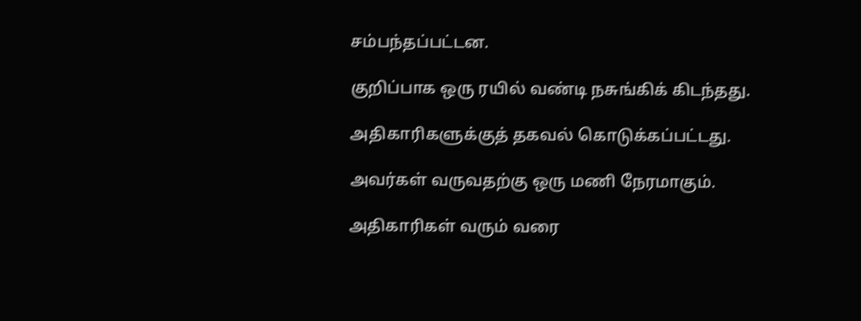சம்பந்தப்பட்டன.

குறிப்பாக ஒரு ரயில் வண்டி நசுங்கிக் கிடந்தது.

அதிகாரிகளுக்குத் தகவல் கொடுக்கப்பட்டது.

அவர்கள் வருவதற்கு ஒரு மணி நேரமாகும்.

அதிகாரிகள் வரும் வரை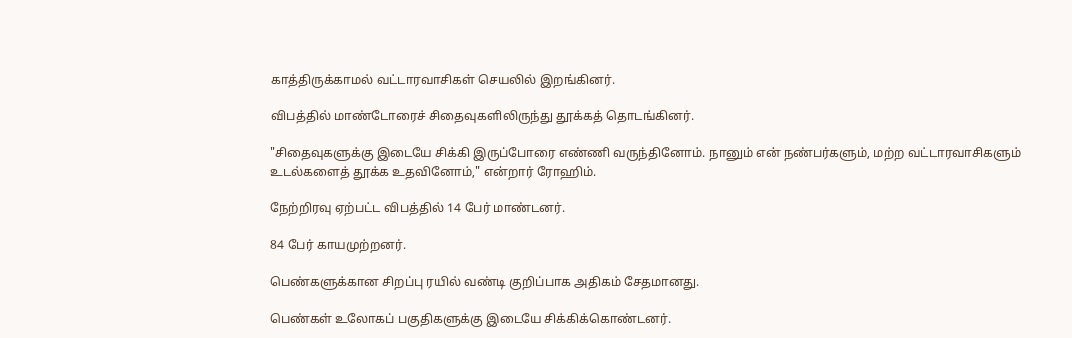காத்திருக்காமல் வட்டாரவாசிகள் செயலில் இறங்கினர்.

விபத்தில் மாண்டோரைச் சிதைவுகளிலிருந்து தூக்கத் தொடங்கினர்.

"சிதைவுகளுக்கு இடையே சிக்கி இருப்போரை எண்ணி வருந்தினோம். நானும் என் நண்பர்களும், மற்ற வட்டாரவாசிகளும் உடல்களைத் தூக்க உதவினோம்," என்றார் ரோஹிம்.

நேற்றிரவு ஏற்பட்ட விபத்தில் 14 பேர் மாண்டனர்.

84 பேர் காயமுற்றனர்.

பெண்களுக்கான சிறப்பு ரயில் வண்டி குறிப்பாக அதிகம் சேதமானது.

பெண்கள் உலோகப் பகுதிகளுக்கு இடையே சிக்கிக்கொண்டனர்.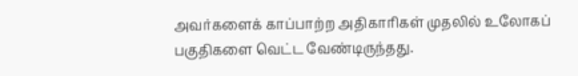அவர்களைக் காப்பாற்ற அதிகாரிகள் முதலில் உலோகப் பகுதிகளை வெட்ட வேண்டிருந்தது.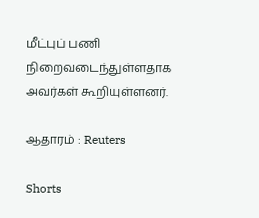மீட்புப் பணி நிறைவடைந்துள்ளதாக அவர்கள் கூறியுள்ளனர்.

ஆதாரம் : Reuters

Shorts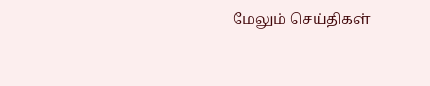மேலும் செய்திகள்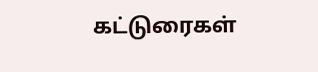கட்டுரைகள்